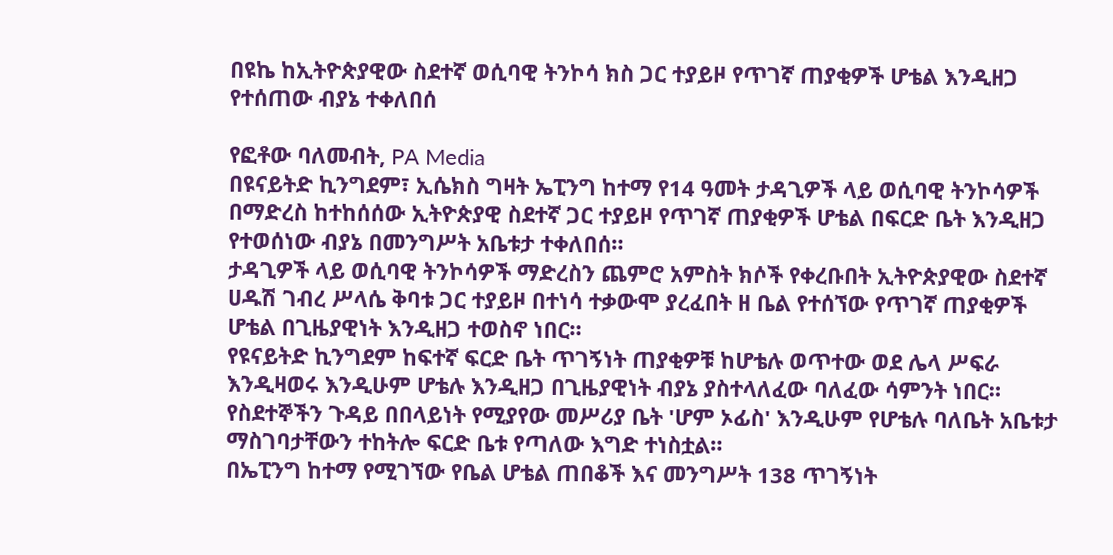በዩኬ ከኢትዮጵያዊው ስደተኛ ወሲባዊ ትንኮሳ ክስ ጋር ተያይዞ የጥገኛ ጠያቂዎች ሆቴል እንዲዘጋ የተሰጠው ብያኔ ተቀለበሰ

የፎቶው ባለመብት, PA Media
በዩናይትድ ኪንግደም፣ ኢሴክስ ግዛት ኤፒንግ ከተማ የ14 ዓመት ታዳጊዎች ላይ ወሲባዊ ትንኮሳዎች በማድረስ ከተከሰሰው ኢትዮጵያዊ ስደተኛ ጋር ተያይዞ የጥገኛ ጠያቂዎች ሆቴል በፍርድ ቤት እንዲዘጋ የተወሰነው ብያኔ በመንግሥት አቤቱታ ተቀለበሰ።
ታዳጊዎች ላይ ወሲባዊ ትንኮሳዎች ማድረስን ጨምሮ አምስት ክሶች የቀረቡበት ኢትዮጵያዊው ስደተኛ ሀዱሽ ገብረ ሥላሴ ቅባቱ ጋር ተያይዞ በተነሳ ተቃውሞ ያረፈበት ዘ ቤል የተሰኘው የጥገኛ ጠያቂዎች ሆቴል በጊዜያዊነት እንዲዘጋ ተወስኖ ነበር።
የዩናይትድ ኪንግደም ከፍተኛ ፍርድ ቤት ጥገኝነት ጠያቂዎቹ ከሆቴሉ ወጥተው ወደ ሌላ ሥፍራ እንዲዛወሩ እንዲሁም ሆቴሉ እንዲዘጋ በጊዜያዊነት ብያኔ ያስተላለፈው ባለፈው ሳምንት ነበር።
የስደተኞችን ጉዳይ በበላይነት የሚያየው መሥሪያ ቤት 'ሆም ኦፊስ' እንዲሁም የሆቴሉ ባለቤት አቤቱታ ማስገባታቸውን ተከትሎ ፍርድ ቤቱ የጣለው እግድ ተነስቷል።
በኤፒንግ ከተማ የሚገኘው የቤል ሆቴል ጠበቆች እና መንግሥት 138 ጥገኝነት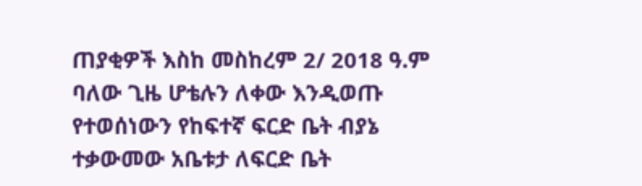ጠያቂዎች እስከ መስከረም 2/ 2018 ዓ.ም ባለው ጊዜ ሆቴሉን ለቀው እንዲወጡ የተወሰነውን የከፍተኛ ፍርድ ቤት ብያኔ ተቃውመው አቤቱታ ለፍርድ ቤት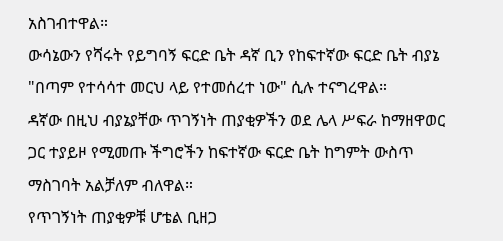አስገብተዋል።
ውሳኔውን የሻሩት የይግባኝ ፍርድ ቤት ዳኛ ቢን የከፍተኛው ፍርድ ቤት ብያኔ "በጣም የተሳሳተ መርህ ላይ የተመሰረተ ነው" ሲሉ ተናግረዋል።
ዳኛው በዚህ ብያኔያቸው ጥገኝነት ጠያቂዎችን ወደ ሌላ ሥፍራ ከማዘዋወር ጋር ተያይዞ የሚመጡ ችግሮችን ከፍተኛው ፍርድ ቤት ከግምት ውስጥ ማስገባት አልቻለም ብለዋል።
የጥገኝነት ጠያቂዎቹ ሆቴል ቢዘጋ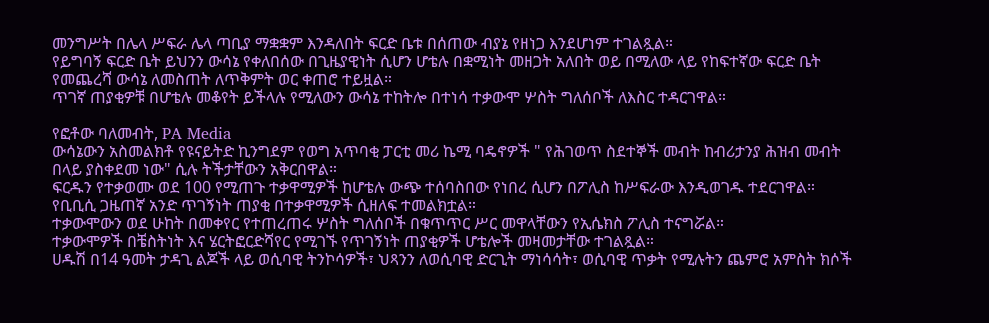መንግሥት በሌላ ሥፍራ ሌላ ጣቢያ ማቋቋም እንዳለበት ፍርድ ቤቱ በሰጠው ብያኔ የዘነጋ እንደሆነም ተገልጿል።
የይግባኝ ፍርድ ቤት ይህንን ውሳኔ የቀለበሰው በጊዜያዊነት ሲሆን ሆቴሉ በቋሚነት መዘጋት አለበት ወይ በሚለው ላይ የከፍተኛው ፍርድ ቤት የመጨረሻ ውሳኔ ለመስጠት ለጥቅምት ወር ቀጠሮ ተይዟል።
ጥገኛ ጠያቂዎቹ በሆቴሉ መቆየት ይችላሉ የሚለውን ውሳኔ ተከትሎ በተነሳ ተቃውሞ ሦስት ግለሰቦች ለእስር ተዳርገዋል።

የፎቶው ባለመብት, PA Media
ውሳኔውን አስመልክቶ የዩናይትድ ኪንግደም የወግ አጥባቂ ፓርቲ መሪ ኬሚ ባዴኖዎች " የሕገወጥ ስደተኞች መብት ከብሪታንያ ሕዝብ መብት በላይ ያስቀደመ ነው" ሲሉ ትችታቸውን አቅርበዋል።
ፍርዱን የተቃወሙ ወደ 100 የሚጠጉ ተቃዋሚዎች ከሆቴሉ ውጭ ተሰባስበው የነበረ ሲሆን በፖሊስ ከሥፍራው እንዲወገዱ ተደርገዋል።
የቢቢሲ ጋዜጠኛ አንድ ጥገኝነት ጠያቂ በተቃዋሚዎች ሲዘለፍ ተመልክቷል።
ተቃውሞውን ወደ ሁከት በመቀየር የተጠረጠሩ ሦስት ግለሰቦች በቁጥጥር ሥር መዋላቸውን የኢሴክስ ፖሊስ ተናግሯል።
ተቃውሞዎች በቼስትነት እና ሄርትፎርድሻየር የሚገኙ የጥገኝነት ጠያቂዎች ሆቴሎች መዛመታቸው ተገልጿል።
ሀዱሽ በ14 ዓመት ታዳጊ ልጆች ላይ ወሲባዊ ትንኮሳዎች፣ ህጻንን ለወሲባዊ ድርጊት ማነሳሳት፣ ወሲባዊ ጥቃት የሚሉትን ጨምሮ አምስት ክሶች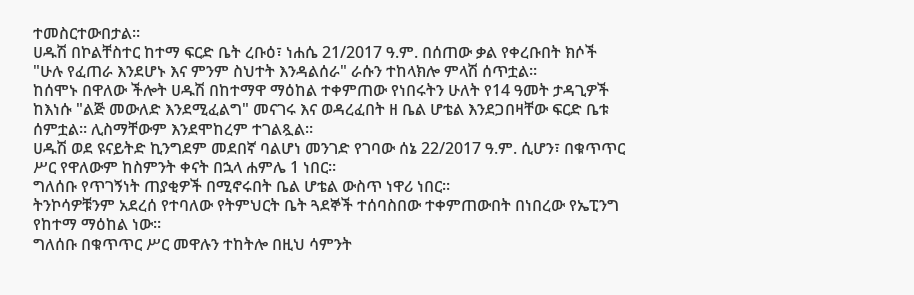ተመስርተውበታል።
ሀዱሽ በኮልቸስተር ከተማ ፍርድ ቤት ረቡዕ፣ ነሐሴ 21/2017 ዓ.ም. በሰጠው ቃል የቀረቡበት ክሶች "ሁሉ የፈጠራ እንደሆኑ እና ምንም ስህተት እንዳልሰራ" ራሱን ተከላክሎ ምላሽ ሰጥቷል።
ከሰሞኑ በዋለው ችሎት ሀዱሽ በከተማዋ ማዕከል ተቀምጠው የነበሩትን ሁለት የ14 ዓመት ታዳጊዎች ከእነሱ "ልጅ መውለድ እንደሚፈልግ" መናገሩ እና ወዳረፈበት ዘ ቤል ሆቴል እንደጋበዛቸው ፍርድ ቤቱ ሰምቷል። ሊስማቸውም እንደሞከረም ተገልጿል።
ሀዱሽ ወደ ዩናይትድ ኪንግደም መደበኛ ባልሆነ መንገድ የገባው ሰኔ 22/2017 ዓ.ም. ሲሆን፣ በቁጥጥር ሥር የዋለውም ከስምንት ቀናት በኋላ ሐምሌ 1 ነበር።
ግለሰቡ የጥገኝነት ጠያቂዎች በሚኖሩበት ቤል ሆቴል ውስጥ ነዋሪ ነበር።
ትንኮሳዎቹንም አደረሰ የተባለው የትምህርት ቤት ጓደኞች ተሰባስበው ተቀምጠውበት በነበረው የኤፒንግ የከተማ ማዕከል ነው።
ግለሰቡ በቁጥጥር ሥር መዋሉን ተከትሎ በዚህ ሳምንት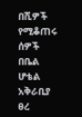በሺዎች የሚቆጠሩ ሰዎች በቤል ሆቴል አቅራቢያ ፀረ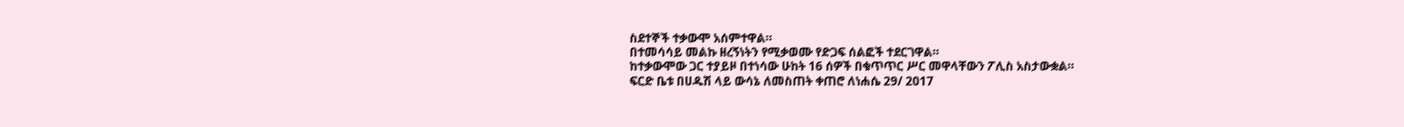ስደተኞች ተቃውሞ አሰምተዋል።
በተመሳሳይ መልኩ ዘረኝነትን የሚቃወሙ የድጋፍ ሰልፎች ተደርገዋል።
ከተቃውሞው ጋር ተያይዞ በተነሳው ሁከት 16 ሰዎች በቁጥጥር ሥር መዋላቸውን ፖሊስ አስታውቋል።
ፍርድ ቤቱ በሀዱሽ ላይ ውሳኔ ለመስጠት ቀጠሮ ለነሐሴ 29/ 2017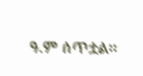ዓ.ም ሰጥቷል።